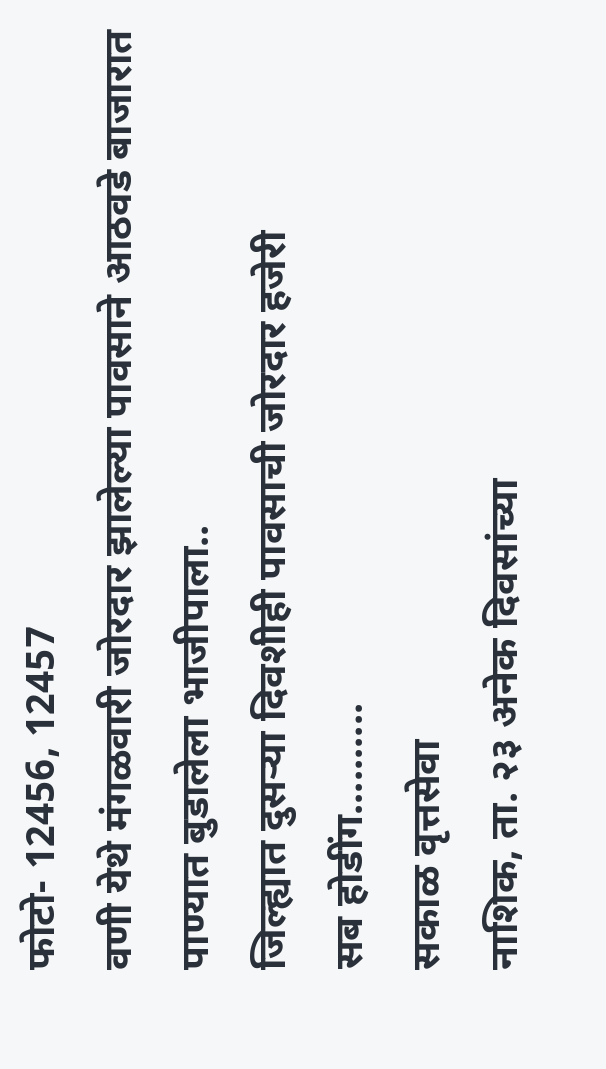फोटो- 12456, 12457
वणी येथे मंगळवारी जोरदार झालेल्या पावसाने आठवडे बाजारात पाण्यात बुडालेला भाजीपाला..
जिल्ह्यात दुसऱ्या दिवशीही पावसाची जोरदार हजेरी
सब होडींग..........
सकाळ वृत्तसेवा
नाशिक, ता. २३ अनेक दिवसांच्या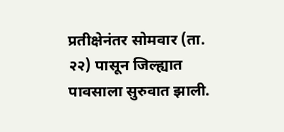प्रतीक्षेनंतर सोमवार (ता. २२) पासून जिल्ह्यात पावसाला सुरुवात झाली.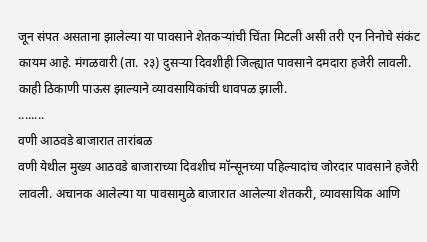जून संपत असताना झालेल्या या पावसाने शेतकऱ्यांची चिंता मिटली असी तरी एन निनोचे संकंट कायम आहे. मंगळवारी (ता. २३) दुसऱ्या दिवशीही जिल्ह्यात पावसाने दमदारा हजेरी लावली. काही ठिकाणी पाऊस झाल्याने व्यावसायिकांची धावपळ झाली.
........
वणी आठवडे बाजारात तारांबळ
वणी येथील मुख्य आठवडे बाजाराच्या दिवशीच मॉन्सूनच्या पहिल्यादांच जोरदार पावसाने हजेरी लावली. अचानक आलेल्या या पावसामुळे बाजारात आलेल्या शेतकरी, व्यावसायिक आणि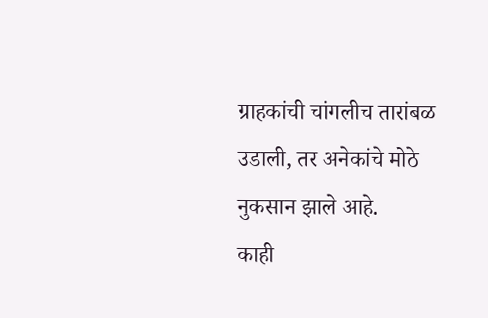ग्राहकांची चांगलीच तारांबळ उडाली, तर अनेकांचे मोठे नुकसान झाले आहे.
काही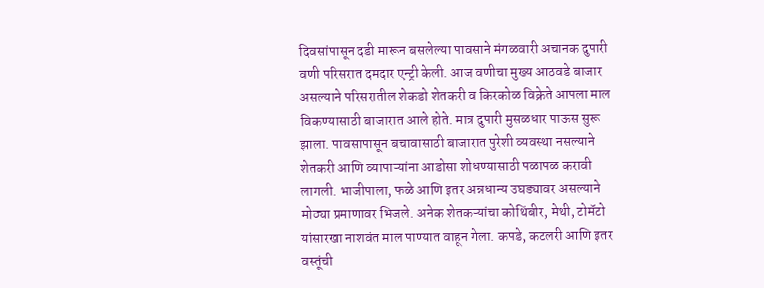दिवसांपासून दडी मारून बसलेल्या पावसाने मंगळवारी अचानक दुपारी वणी परिसरात दमदार एन्ट्री केली. आज वणीचा मुख्य आठवडे बाजार असल्याने परिसरातील शेकडो शेतकरी व किरकोळ विक्रेते आपला माल विकण्यासाठी बाजारात आले होते. मात्र दुपारी मुसळधार पाऊस सुरू झाला. पावसापासून बचावासाठी बाजारात पुरेशी व्यवस्था नसल्याने शेतकरी आणि व्यापाऱ्यांना आडोसा शोधण्यासाठी पळापळ करावी लागली. भाजीपाला, फळे आणि इतर अन्नधान्य उघड्यावर असल्याने मोठ्या प्रमाणावर भिजले. अनेक शेतकऱ्यांचा कोथिंबीर, मेथी, टोमॅटो यांसारखा नाशवंत माल पाण्यात वाहून गेला. कपडे, कटलरी आणि इतर वस्तूंची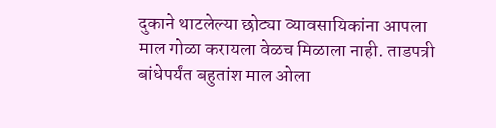दुकाने थाटलेल्या छोट्या व्यावसायिकांना आपला माल गोळा करायला वेळच मिळाला नाही. ताडपत्री बांधेपर्यंत बहुतांश माल ओला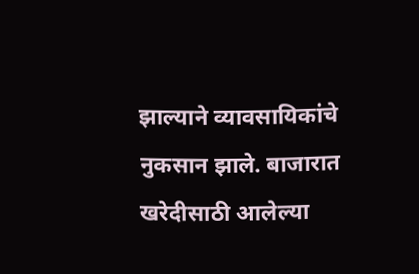झाल्याने व्यावसायिकांचे नुकसान झाले. बाजारात खरेदीसाठी आलेल्या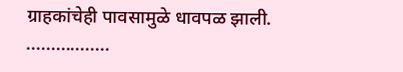ग्राहकांचेही पावसामुळे धावपळ झाली.
.................